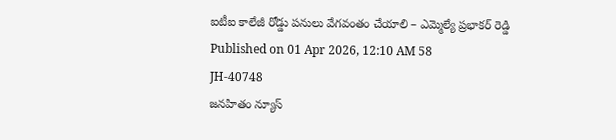ఐటీఐ కాలేజీ రోడ్డు పనులు వేగవంతం చేయాలి – ఎమ్మెల్యే ప్రభాకర్ రెడ్డి
Published on 01 Apr 2026, 12:10 AM 58
JH-40748
జనహితం న్యూస్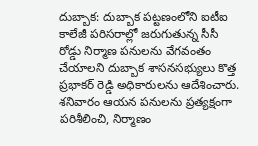దుబ్బాక: దుబ్బాక పట్టణంలోని ఐటీఐ కాలేజీ పరిసరాల్లో జరుగుతున్న సీసీ రోడ్డు నిర్మాణ పనులను వేగవంతం చేయాలని దుబ్బాక శాసనసభ్యులు కొత్త ప్రభాకర్ రెడ్డి అధికారులను ఆదేశించారు.
శనివారం ఆయన పనులను ప్రత్యక్షంగా పరిశీలించి, నిర్మాణం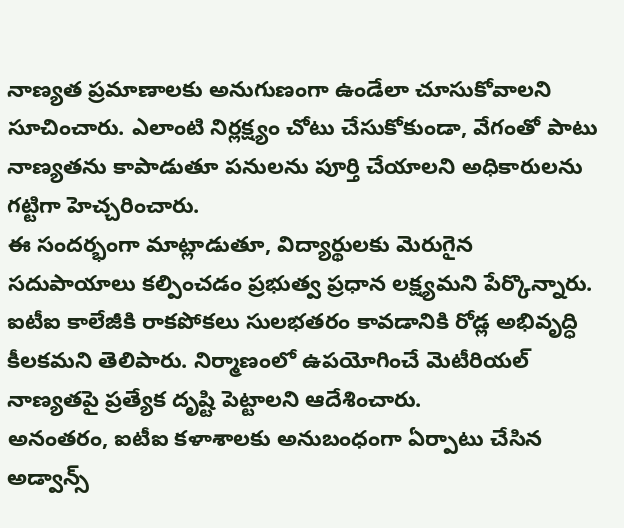నాణ్యత ప్రమాణాలకు అనుగుణంగా ఉండేలా చూసుకోవాలని సూచించారు. ఎలాంటి నిర్లక్ష్యం చోటు చేసుకోకుండా, వేగంతో పాటు నాణ్యతను కాపాడుతూ పనులను పూర్తి చేయాలని అధికారులను గట్టిగా హెచ్చరించారు.
ఈ సందర్భంగా మాట్లాడుతూ, విద్యార్థులకు మెరుగైన సదుపాయాలు కల్పించడం ప్రభుత్వ ప్రధాన లక్ష్యమని పేర్కొన్నారు. ఐటీఐ కాలేజీకి రాకపోకలు సులభతరం కావడానికి రోడ్ల అభివృద్ధి కీలకమని తెలిపారు. నిర్మాణంలో ఉపయోగించే మెటీరియల్ నాణ్యతపై ప్రత్యేక దృష్టి పెట్టాలని ఆదేశించారు.
అనంతరం, ఐటీఐ కళాశాలకు అనుబంధంగా ఏర్పాటు చేసిన అడ్వాన్స్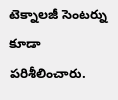టెక్నాలజీ సెంటర్ను కూడా పరిశీలించారు.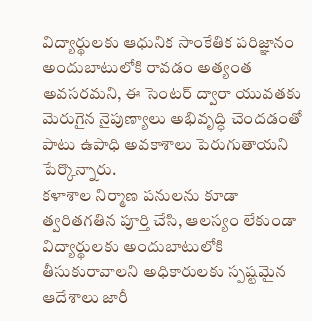విద్యార్థులకు ఆధునిక సాంకేతిక పరిజ్ఞానం అందుబాటులోకి రావడం అత్యంత అవసరమని, ఈ సెంటర్ ద్వారా యువతకు మెరుగైన నైపుణ్యాలు అభివృద్ధి చెందడంతో పాటు ఉపాధి అవకాశాలు పెరుగుతాయని పేర్కొన్నారు.
కళాశాల నిర్మాణ పనులను కూడా త్వరితగతిన పూర్తి చేసి, ఆలస్యం లేకుండా విద్యార్థులకు అందుబాటులోకి తీసుకురావాలని అధికారులకు స్పష్టమైన ఆదేశాలు జారీ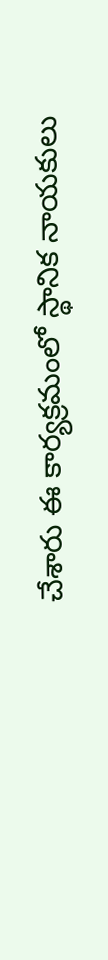చేశారు ఈ కార్యక్రమంలో స్థానిక నాయకులు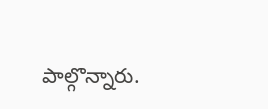పాల్గొన్నారు.